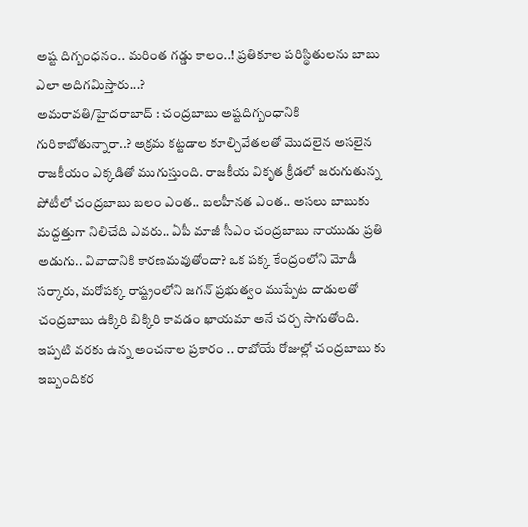అష్ట దిగ్బంధనం.. మరింత గడ్డు కాలం..! ప్రతికూల పరిస్థితులను బాబు ఎలా అదిగమిస్తారు...?
అమరావతి/హైదరాబాద్ : చంద్రబాబు అష్టదిగ్బంధానికి గురికాబోతున్నారా..? అక్రమ కట్టడాల కూల్చివేతలతో మొదలైన అసలైన రాజకీయం ఎక్కడితో ముగుస్తుంది. రాజకీయ వికృత క్రీడలో జరుగుతున్న పోటీలో చంద్రబాబు బలం ఎంత.. బలహీనత ఎంత.. అసలు బాబుకు మద్దత్తుగా నిలిచేది ఎవరు.. ఏపీ మాజీ సీఎం చంద్రబాబు నాయుడు ప్రతి అడుగు.. వివాదానికి కారణమవుతోందా? ఒక పక్క కేంద్రంలోని మోడీ సర్కారు, మరోపక్క రాష్ట్రంలోని జగన్ ప్రభుత్వం ముప్పేట దాడులతో చంద్రబాబు ఉక్కిరి బిక్కిరి కావడం ఖాయమా అనే చర్చ సాగుతోంది.
ఇప్పటి వరకు ఉన్న అంచనాల ప్రకారం .. రాబోయే రోజుల్లో చంద్రబాబు కు ఇబ్బందికర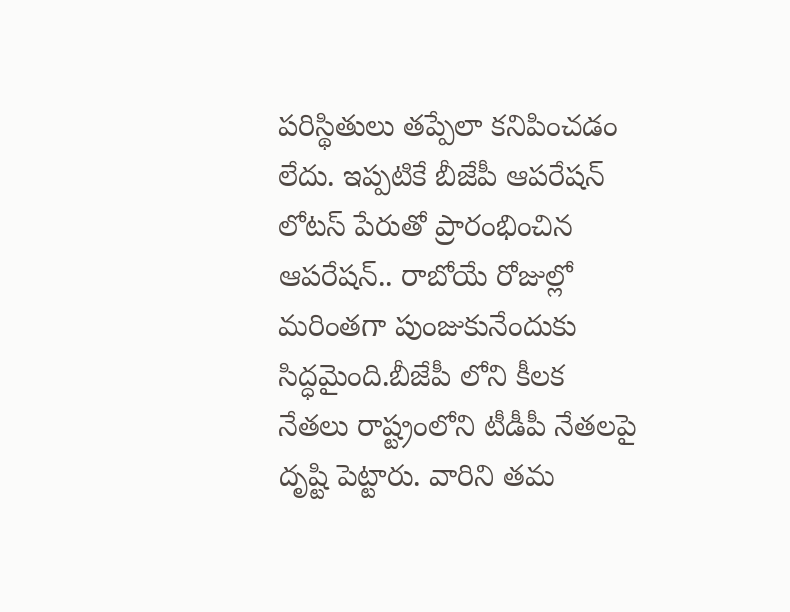పరిస్థితులు తప్పేలా కనిపించడం లేదు. ఇప్పటికే బీజేపీ ఆపరేషన్ లోటస్ పేరుతో ప్రారంభించిన ఆపరేషన్.. రాబోయే రోజుల్లో మరింతగా పుంజుకునేందుకు సిద్ధమైంది.బీజేపీ లోని కీలక నేతలు రాష్ట్రంలోని టీడీపీ నేతలపై దృష్టి పెట్టారు. వారిని తమ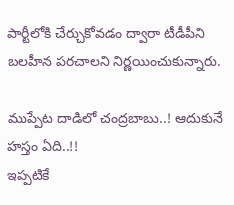పార్టీలోకి చేర్చుకోవడం ద్వారా టీడీపీని బలహీన పరచాలని నిర్ణయించుకున్నారు.

ముప్పేట దాడిలో చంద్రబాబు..! ఆదుకునే హస్తం ఏది..!!
ఇప్పటికే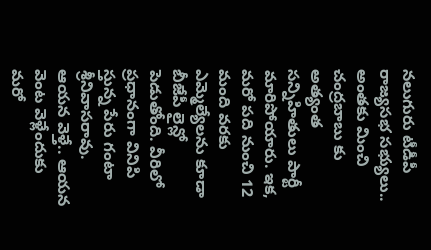నలుగురు టీడీపీ రాజ్యసభ సభ్యులు.. అంతకు మించి చంద్రబాబు కు అత్యంత సన్నిహితులు పార్టీ మారిపోయారు. ఇక, మరో పది నుంచి 12 మంది వరకు ఎమ్మెల్యేలను కూడా బీజేపీ లైన్లో పెడుతోంది. వీరిలో ప్రధానంగా వినిపి స్తున్న పేరు గంటా శ్రీనివాసరావు. ఆయన వెళ్తే.. ఆయన వెంట వెళ్లేందుకు మరో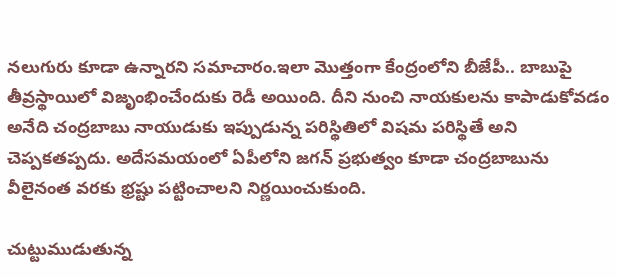నలుగురు కూడా ఉన్నారని సమాచారం.ఇలా మొత్తంగా కేంద్రంలోని బీజేపీ.. బాబుపై తీవ్రస్థాయిలో విజృంభించేందుకు రెడీ అయింది. దీని నుంచి నాయకులను కాపాడుకోవడం అనేది చంద్రబాబు నాయుడుకు ఇప్పుడున్న పరిస్థితిలో విషమ పరిస్థితే అని చెప్పకతప్పదు. అదేసమయంలో ఏపీలోని జగన్ ప్రభుత్వం కూడా చంద్రబాబును వీలైనంత వరకు భ్రష్టు పట్టించాలని నిర్ణయించుకుంది.

చుట్టుముడుతున్న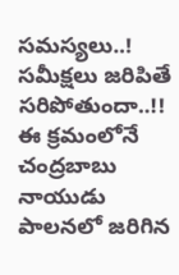సమస్యలు..! సమీక్షలు జరిపితే సరిపోతుందా..!!
ఈ క్రమంలోనే చంద్రబాబు నాయుడు పాలనలో జరిగిన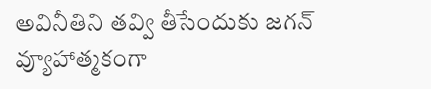అవినీతిని తవ్వి తీసేందుకు జగన్ వ్యూహాత్మకంగా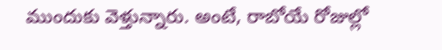ముందుకు వెళ్తున్నారు. అంటే, రాబోయే రోజుల్లో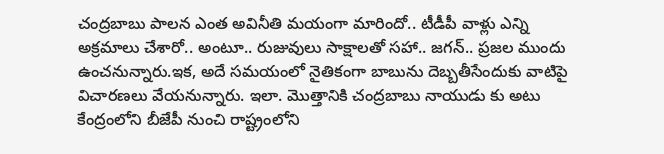చంద్రబాబు పాలన ఎంత అవినీతి మయంగా మారిందో.. టీడీపీ వాళ్లు ఎన్ని అక్రమాలు చేశారో.. అంటూ.. రుజువులు సాక్షాలతో సహా.. జగన్.. ప్రజల ముందు ఉంచనున్నారు.ఇక, అదే సమయంలో నైతికంగా బాబును దెబ్బతీసేందుకు వాటిపై విచారణలు వేయనున్నారు. ఇలా. మొత్తానికి చంద్రబాబు నాయుడు కు అటు కేంద్రంలోని బీజేపీ నుంచి రాష్ట్రంలోని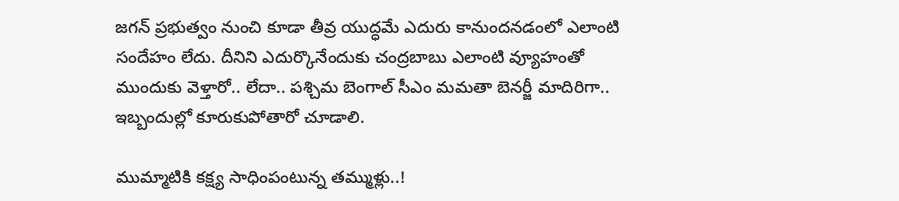జగన్ ప్రభుత్వం నుంచి కూడా తీవ్ర యుద్ధమే ఎదురు కానుందనడంలో ఎలాంటి సందేహం లేదు. దీనిని ఎదుర్కొనేందుకు చంద్రబాబు ఎలాంటి వ్యూహంతో ముందుకు వెళ్తారో.. లేదా.. పశ్చిమ బెంగాల్ సీఎం మమతా బెనర్జీ మాదిరిగా.. ఇబ్బందుల్లో కూరుకుపోతారో చూడాలి.

ముమ్మాటికి కక్ష్య సాధింపంటున్న తమ్ముళ్లు..!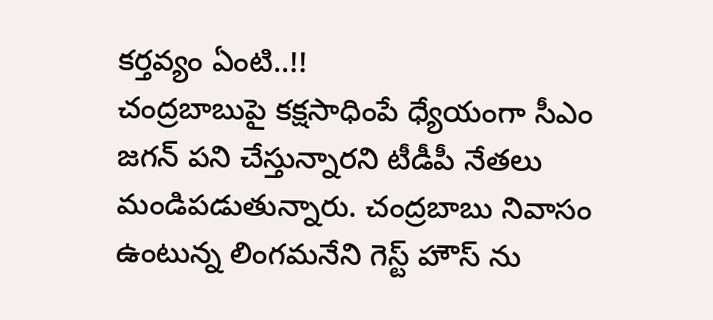కర్తవ్యం ఏంటి..!!
చంద్రబాబుపై కక్షసాధింపే ధ్యేయంగా సీఎం జగన్ పని చేస్తున్నారని టీడీపీ నేతలు మండిపడుతున్నారు. చంద్రబాబు నివాసం ఉంటున్న లింగమనేని గెస్ట్ హౌస్ ను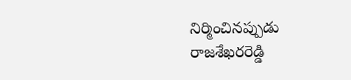నిర్మించినప్పుడు రాజశేఖరరెడ్డి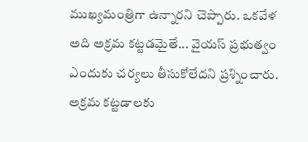ముఖ్యమంత్రిగా ఉన్నారని చెప్పారు. ఒకవేళ అది అక్రమ కట్టడమైతే... వైయస్ ప్రభుత్వం ఎందుకు చర్యలు తీసుకోలేదని ప్రశ్నించారు. అక్రమ కట్టడాలకు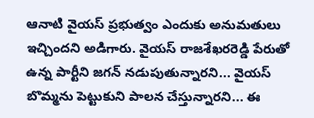ఆనాటి వైయస్ ప్రభుత్వం ఎందుకు అనుమతులు ఇచ్చిందని అడిగారు. వైయస్ రాజశేఖరరెడ్డి పేరుతో ఉన్న పార్టీని జగన్ నడుపుతున్నారని... వైయస్ బొమ్మను పెట్టుకుని పాలన చేస్తున్నారని... ఈ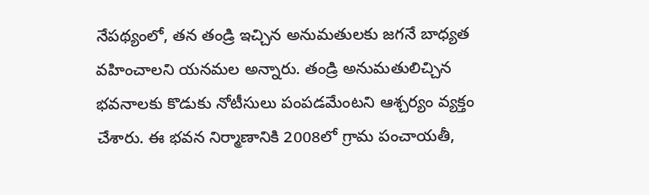నేపథ్యంలో, తన తండ్రి ఇచ్చిన అనుమతులకు జగనే బాధ్యత వహించాలని యనమల అన్నారు. తండ్రి అనుమతులిచ్చిన భవనాలకు కొడుకు నోటీసులు పంపడమేంటని ఆశ్చర్యం వ్యక్తం చేశారు. ఈ భవన నిర్మాణానికి 2008లో గ్రామ పంచాయతీ,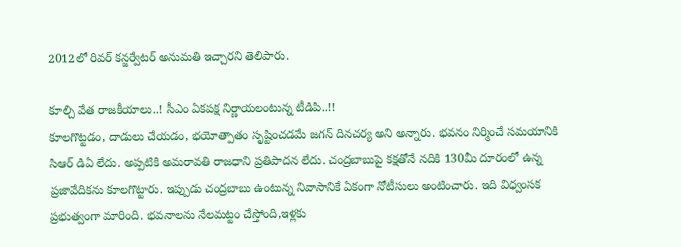2012లో రివర్ కన్జర్వేటర్ అనుమతి ఇచ్చారని తెలిపారు.

కూల్చి వేత రాజకీయాలు..! సీఎం ఏకపక్ష నిర్ణాయలంటున్న టీడిపి..!!
కూలగొట్టడం, దాడులు చేయడం, భయోత్పాతం సృష్టించడమే జగన్ దినచర్య అని అన్నారు. భవనం నిర్మించే సమయానికి సిఆర్ డిఏ లేదు. అప్పటికి అమరావతి రాజధాని ప్రతిపాదన లేదు. చంద్రబాబుపై కక్షతోనే నదికి 130మీ దూరంలో ఉన్న ప్రజావేదికను కూలగొట్టారు. ఇప్పుడు చంద్రబాబు ఉంటున్న నివాసానికే ఏకంగా నోటీసులు అంటించారు. ఇది విధ్వంసక ప్రభుత్వంగా మారింది. భవనాలను నేలమట్టం చేస్తోంది,ఇళ్లకు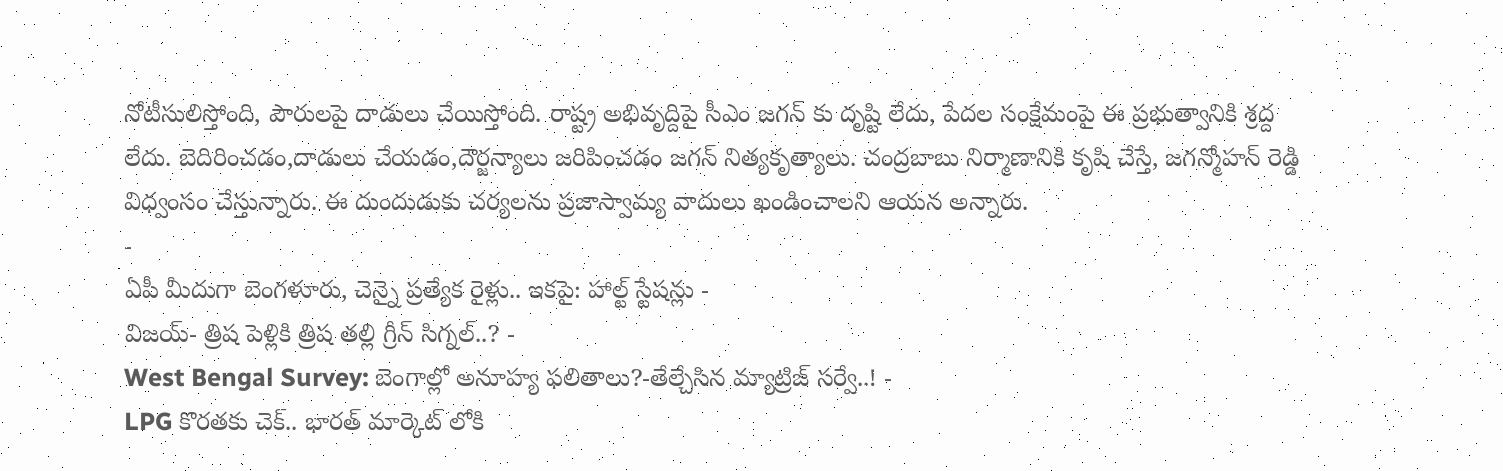నోటీసులిస్తోంది, పౌరులపై దాడులు చేయిస్తోంది. రాష్ట్ర అభివృద్దిపై సీఎం జగన్ కు దృష్టి లేదు, పేదల సంక్షేమంపై ఈ ప్రభుత్వానికి శ్రద్ద లేదు. బెదిరించడం,దాడులు చేయడం,దౌర్జన్యాలు జరిపించడం జగన్ నిత్యకృత్యాలు. చంద్రబాబు నిర్మాణానికి కృషి చేస్తే, జగన్మోహన్ రెడ్డి విధ్వంసం చేస్తున్నారు. ఈ దుందుడుకు చర్యలను ప్రజాస్వామ్య వాదులు ఖండించాలని ఆయన అన్నారు.
-
ఏపీ మీదుగా బెంగళూరు, చెన్నై ప్రత్యేక రైళ్లు.. ఇకపై: హాల్ట్ స్టేషన్లు -
విజయ్- త్రిష పెళ్లికి త్రిష తల్లి గ్రీన్ సిగ్నల్..? -
West Bengal Survey: బెంగాల్లో అనూహ్య ఫలితాలు?-తేల్చేసిన మ్యాట్రిజ్ సర్వే..! -
LPG కొరతకు చెక్.. భారత్ మార్కెట్ లోకి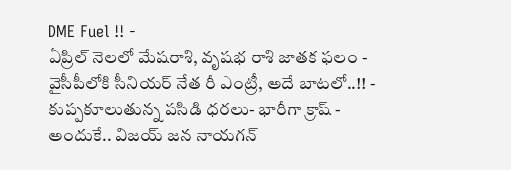DME Fuel !! -
ఏప్రిల్ నెలలో మేషరాశి, వృషభ రాశి జాతక ఫలం -
వైసీపీలోకి సీనియర్ నేత రీ ఎంట్రీ, అదే బాటలో..!! -
కుప్పకూలుతున్న పసిడి ధరలు- భారీగా క్రాష్ -
అందుకే.. విజయ్ జన నాయగన్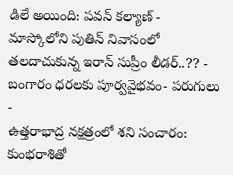డిలే అయింది: పవన్ కల్యాణ్ -
మాస్కోలోని పుతిన్ నివాసంలో తలదాచుకున్న ఇరాన్ సుప్రీం లీడర్..?? -
బంగారం ధరలకు పూర్వవైభవం- పరుగులు -
ఉత్తరాభాద్ర నక్షత్రంలో శని సంచారం: కుంభరాశితో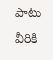పాటు వీరికి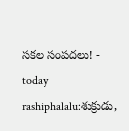సకల సంపదలు! -
today rashiphalalu:శుక్రుడు,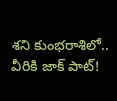శని కుంభరాశిలో.. వీరికి జాక్ పాట్!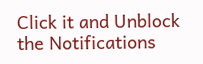Click it and Unblock the Notifications